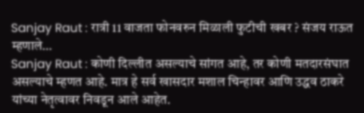Sanjay Raut : रात्री 11 वाजता फोनवरुन मिळाली फुटीची खबर ? संजय राऊत म्हणाले…
Sanjay Raut : कोणी दिल्लीत असल्याचे सांगत आहे, तर कोणी मतदारसंघात असल्याचे म्हणत आहे. मात्र हे सर्व खासदार मशाल चिन्हावर आणि उद्धव ठाकरे यांच्या नेतृत्वावर निवडून आले आहेत.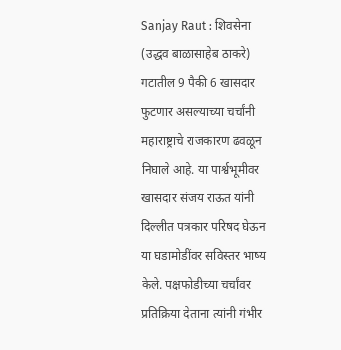Sanjay Raut : शिवसेना (उद्धव बाळासाहेब ठाकरे) गटातील 9 पैकी 6 खासदार फुटणार असल्याच्या चर्चांनी महाराष्ट्राचे राजकारण ढवळून निघाले आहे. या पार्श्वभूमीवर खासदार संजय राऊत यांनी दिल्लीत पत्रकार परिषद घेऊन या घडामोडींवर सविस्तर भाष्य केले. पक्षफोडीच्या चर्चांवर प्रतिक्रिया देताना त्यांनी गंभीर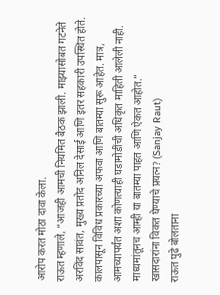आरोप करत मोठा दावा केला.
राऊत म्हणाले, “आजही आमची नियमित बैठक झाली. माझ्यासोबत गटनेते अरविंद सावंत, मुख्य प्रतोद अनिल देसाई आणि इतर सहकारी उपस्थित होते. कालपासून विविध प्रकारच्या अफवा आणि बातम्या सुरू आहेत. मात्र, आमच्यापर्यंत अशा कोणत्याही घडामोडींची अधिकृत माहिती आलेली नाही. माध्यमांतूनच आम्ही या बातम्या पाहत आणि ऐकत आहोत.”
खासदारांना विकत घेण्याचे प्रयत्न? (Sanjay Raut)
राऊत पुढे बोलताना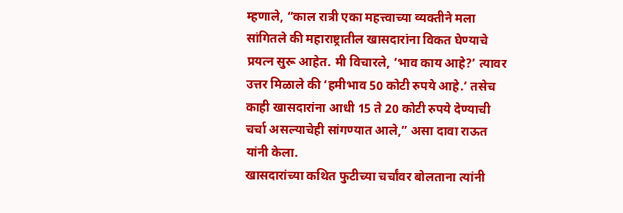म्हणाले, “काल रात्री एका महत्त्वाच्या व्यक्तीने मला सांगितले की महाराष्ट्रातील खासदारांना विकत घेण्याचे प्रयत्न सुरू आहेत. मी विचारले, ‘भाव काय आहे?’ त्यावर उत्तर मिळाले की ‘हमीभाव 50 कोटी रुपये आहे.’ तसेच काही खासदारांना आधी 15 ते 20 कोटी रुपये देण्याची चर्चा असल्याचेही सांगण्यात आले,” असा दावा राऊत यांनी केला.
खासदारांच्या कथित फुटीच्या चर्चांवर बोलताना त्यांनी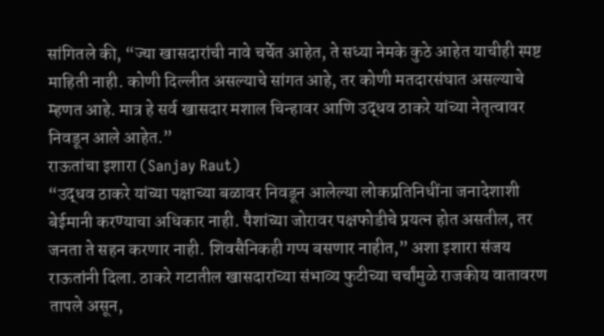सांगितले की, “ज्या खासदारांची नावे चर्चेत आहेत, ते सध्या नेमके कुठे आहेत याचीही स्पष्ट माहिती नाही. कोणी दिल्लीत असल्याचे सांगत आहे, तर कोणी मतदारसंघात असल्याचे म्हणत आहे. मात्र हे सर्व खासदार मशाल चिन्हावर आणि उद्धव ठाकरे यांच्या नेतृत्वावर निवडून आले आहेत.”
राऊतांचा इशारा (Sanjay Raut)
“उद्धव ठाकरे यांच्या पक्षाच्या बळावर निवडून आलेल्या लोकप्रतिनिधींना जनादेशाशी बेईमानी करण्याचा अधिकार नाही. पैशांच्या जोरावर पक्षफोडीचे प्रयत्न होत असतील, तर जनता ते सहन करणार नाही. शिवसैनिकही गप्प बसणार नाहीत,” अशा इशारा संजय राऊतांनी दिला. ठाकरे गटातील खासदारांच्या संभाव्य फुटीच्या चर्चांमुळे राजकीय वातावरण तापले असून,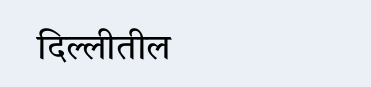दिल्लीतील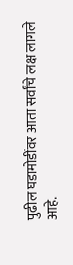पुढील घडामोडींवर आता सर्वांचे लक्ष लागले आहे.